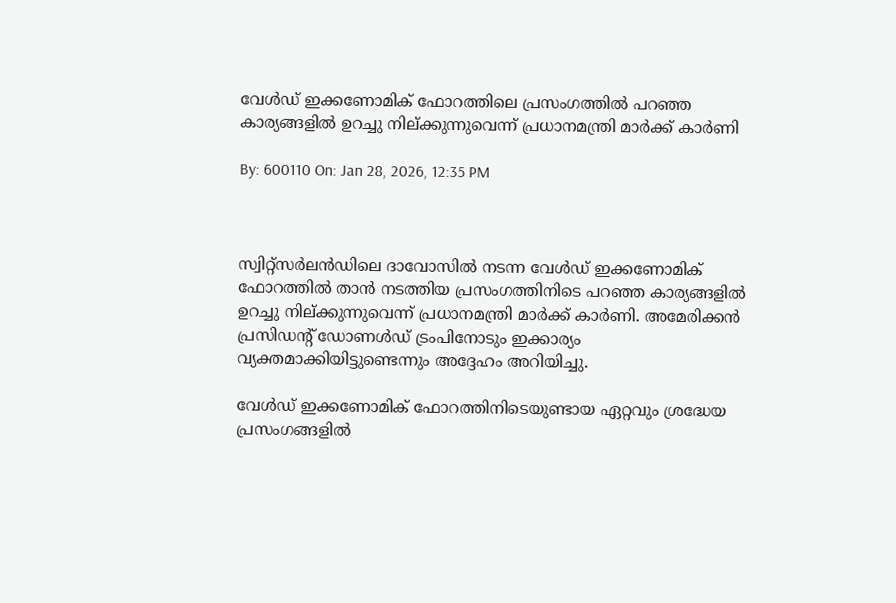വേൾഡ് ഇക്കണോമിക് ഫോറത്തിലെ പ്രസംഗത്തിൽ പറഞ്ഞ കാര്യങ്ങളിൽ ഉറച്ചു നില്ക്കുന്നുവെന്ന് പ്രധാനമന്ത്രി മാർക്ക് കാർണി

By: 600110 On: Jan 28, 2026, 12:35 PM



സ്വിറ്റ്‌സർലൻഡിലെ ദാവോസിൽ നടന്ന വേൾഡ് ഇക്കണോമിക് ഫോറത്തിൽ താൻ നടത്തിയ പ്രസംഗത്തിനിടെ പറഞ്ഞ കാര്യങ്ങളിൽ ഉറച്ചു നില്ക്കുന്നുവെന്ന് പ്രധാനമന്ത്രി മാർക്ക് കാർണി. അമേരിക്കൻ പ്രസിഡൻ്റ് ഡോണൾഡ് ട്രംപിനോടും ഇക്കാര്യം വ്യക്തമാക്കിയിട്ടുണ്ടെന്നും അദ്ദേഹം അറിയിച്ചു.

വേൾഡ് ഇക്കണോമിക് ഫോറത്തിനിടെയുണ്ടായ ഏറ്റവും ശ്രദ്ധേയ പ്രസംഗങ്ങളിൽ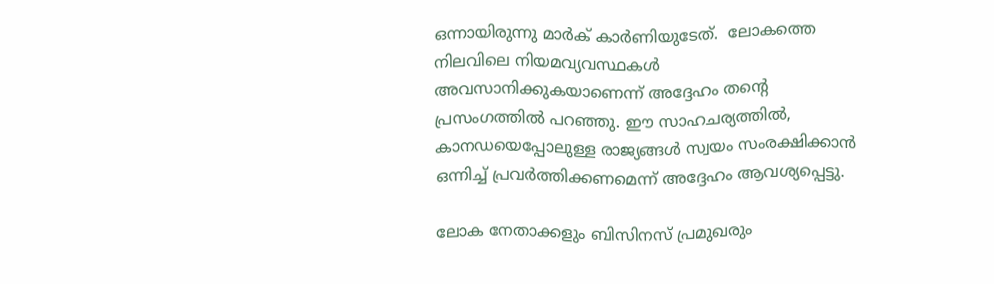ഒന്നായിരുന്നു മാർക് കാർണിയുടേത്.  ലോകത്തെ നിലവിലെ നിയമവ്യവസ്ഥകൾ അവസാനിക്കുകയാണെന്ന് അദ്ദേഹം തൻ്റെ പ്രസംഗത്തിൽ പറഞ്ഞു. ഈ സാഹചര്യത്തിൽ, കാനഡയെപ്പോലുള്ള രാജ്യങ്ങൾ സ്വയം സംരക്ഷിക്കാൻ ഒന്നിച്ച് പ്രവർത്തിക്കണമെന്ന് അദ്ദേഹം ആവശ്യപ്പെട്ടു.

ലോക നേതാക്കളും ബിസിനസ് പ്രമുഖരും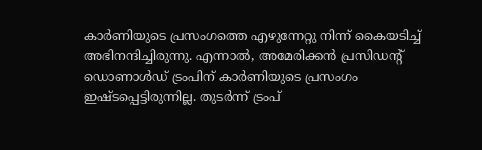കാർണിയുടെ പ്രസംഗത്തെ എഴുന്നേറ്റു നിന്ന് കൈയടിച്ച് അഭിനന്ദിച്ചിരുന്നു. എന്നാൽ, അമേരിക്കൻ പ്രസിഡൻ്റ് ഡൊണാൾഡ് ട്രംപിന് കാർണിയുടെ പ്രസംഗം ഇഷ്ടപ്പെട്ടിരുന്നില്ല. തുടർന്ന് ട്രംപ്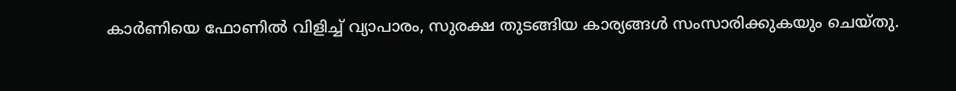കാർണിയെ ഫോണിൽ വിളിച്ച് വ്യാപാരം, സുരക്ഷ തുടങ്ങിയ കാര്യങ്ങൾ സംസാരിക്കുകയും ചെയ്തു.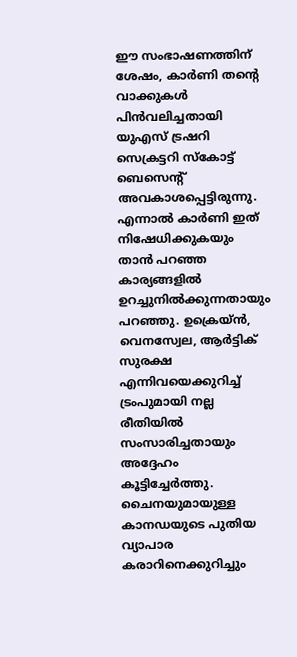ഈ സംഭാഷണത്തിന് ശേഷം, കാർണി തൻ്റെ വാക്കുകൾ പിൻവലിച്ചതായി യുഎസ് ട്രഷറി സെക്രട്ടറി സ്കോട്ട് ബെസെൻ്റ് അവകാശപ്പെട്ടിരുന്നു. എന്നാൽ കാർണി ഇത് നിഷേധിക്കുകയും താൻ പറഞ്ഞ കാര്യങ്ങളിൽ ഉറച്ചുനിൽക്കുന്നതായും പറഞ്ഞു. ഉക്രെയ്ൻ, വെനസ്വേല, ആർട്ടിക് സുരക്ഷ എന്നിവയെക്കുറിച്ച് ട്രംപുമായി നല്ല രീതിയിൽ സംസാരിച്ചതായും അദ്ദേഹം കൂട്ടിച്ചേർത്തു. ചൈനയുമായുള്ള കാനഡയുടെ പുതിയ വ്യാപാര കരാറിനെക്കുറിച്ചും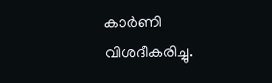കാർണി വിശദീകരിച്ചു.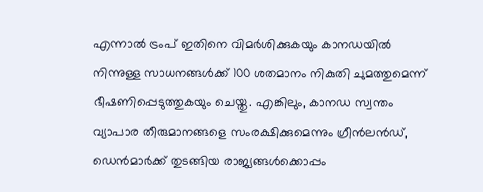എന്നാൽ ട്രംപ് ഇതിനെ വിമർശിക്കുകയും കാനഡയിൽ നിന്നുള്ള സാധനങ്ങൾക്ക് 100 ശതമാനം നികുതി ചുമത്തുമെന്ന് ഭീഷണിപ്പെടുത്തുകയും ചെയ്തു. എങ്കിലും, കാനഡ സ്വന്തം വ്യാപാര തീരുമാനങ്ങളെ സംരക്ഷിക്കുമെന്നും ഗ്രീൻലൻഡ്, ഡെൻമാർക്ക് തുടങ്ങിയ രാജ്യങ്ങൾക്കൊപ്പം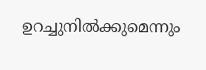ഉറച്ചുനിൽക്കുമെന്നും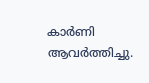കാർണി ആവർത്തിച്ചു.